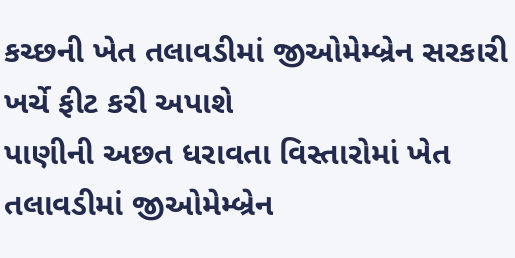કચ્છની ખેત તલાવડીમાં જીઓમેમ્બ્રેન સરકારી ખર્ચે ફીટ કરી અપાશે
પાણીની અછત ધરાવતા વિસ્તારોમાં ખેત તલાવડીમાં જીઓમેમ્બ્રેન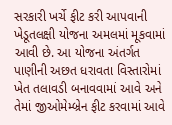સરકારી ખર્ચે ફીટ કરી આપવાની ખેડૂતલક્ષી યોજના અમલમાં મૂકવામાં આવી છે. આ યોજના અંતર્ગત પાણીની અછત ધરાવતા વિસ્તારોમાં ખેત તલાવડી બનાવવામાં આવે અને તેમાં જીઓમેમ્બ્રેન ફીટ કરવામાં આવે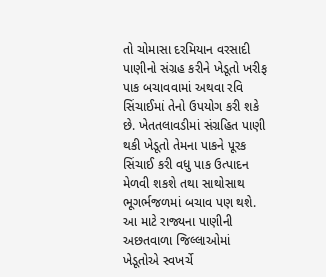તો ચોમાસા દરમિયાન વરસાદી પાણીનો સંગ્રહ કરીને ખેડૂતો ખરીફ પાક બચાવવામાં અથવા રવિ સિંચાઈમાં તેનો ઉપયોગ કરી શકે છે. ખેતતલાવડીમાં સંગ્રહિત પાણી થકી ખેડૂતો તેમના પાકને પૂરક સિંચાઈ કરી વધુ પાક ઉત્પાદન મેળવી શકશે તથા સાથોસાથ ભૂગર્ભજળમાં બચાવ પણ થશે. આ માટે રાજ્યના પાણીની અછતવાળા જિલ્લાઓમાં ખેડૂતોએ સ્વખર્ચે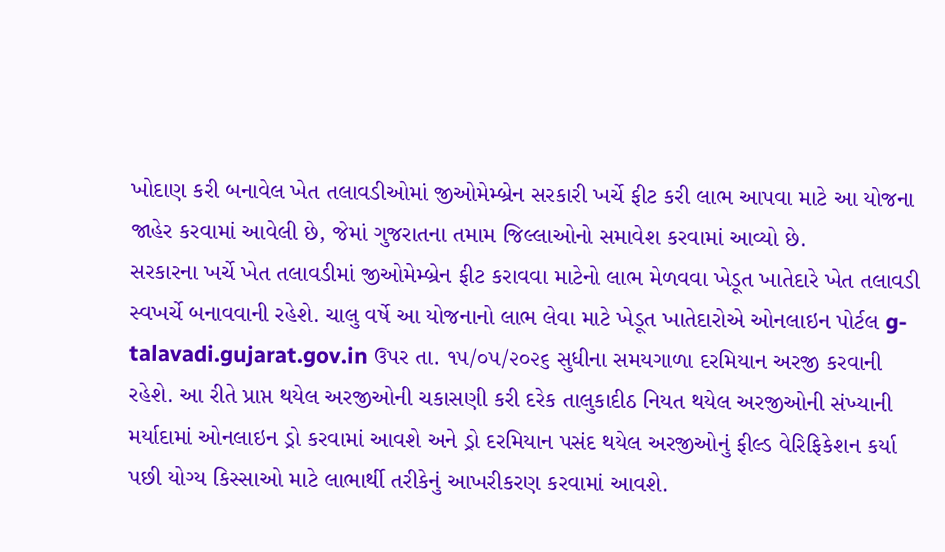ખોદાણ કરી બનાવેલ ખેત તલાવડીઓમાં જીઓમેમ્બ્રેન સરકારી ખર્ચે ફીટ કરી લાભ આપવા માટે આ યોજના જાહેર કરવામાં આવેલી છે, જેમાં ગુજરાતના તમામ જિલ્લાઓનો સમાવેશ કરવામાં આવ્યો છે.
સરકારના ખર્ચે ખેત તલાવડીમાં જીઓમેમ્બ્રેન ફીટ કરાવવા માટેનો લાભ મેળવવા ખેડૂત ખાતેદારે ખેત તલાવડી સ્વખર્ચે બનાવવાની રહેશે. ચાલુ વર્ષે આ યોજનાનો લાભ લેવા માટે ખેડૂત ખાતેદારોએ ઓનલાઇન પોર્ટલ g-talavadi.gujarat.gov.in ઉપર તા. ૧૫/૦૫/૨૦૨૬ સુધીના સમયગાળા દરમિયાન અરજી કરવાની રહેશે. આ રીતે પ્રાપ્ત થયેલ અરજીઓની ચકાસણી કરી દરેક તાલુકાદીઠ નિયત થયેલ અરજીઓની સંખ્યાની મર્યાદામાં ઓનલાઇન ડ્રો કરવામાં આવશે અને ડ્રો દરમિયાન પસંદ થયેલ અરજીઓનું ફીલ્ડ વેરિફિકેશન કર્યા પછી યોગ્ય કિસ્સાઓ માટે લાભાર્થી તરીકેનું આખરીકરણ કરવામાં આવશે.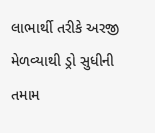લાભાર્થી તરીકે અરજી મેળવ્યાથી ડ્રો સુધીની તમામ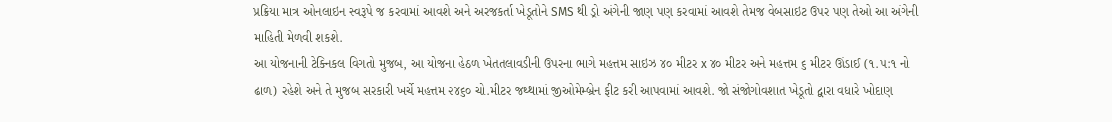પ્રક્રિયા માત્ર ઓનલાઇન સ્વરૂપે જ કરવામાં આવશે અને અરજકર્તા ખેડૂતોને SMS થી ડ્રો અંગેની જાણ પણ કરવામાં આવશે તેમજ વેબસાઇટ ઉપર પણ તેઓ આ અંગેની માહિતી મેળવી શકશે.
આ યોજનાની ટેક્નિકલ વિગતો મુજબ, આ યોજના હેઠળ ખેતતલાવડીની ઉપરના ભાગે મહત્તમ સાઇઝ ૪૦ મીટર x ૪૦ મીટર અને મહત્તમ ૬ મીટર ઊંડાઈ (૧.૫:૧ નો ઢાળ) રહેશે અને તે મુજબ સરકારી ખર્ચે મહત્તમ ૨૪૬૦ ચો.મીટર જથ્થામાં જીઓમેમ્બ્રેન ફીટ કરી આપવામાં આવશે. જો સંજોગોવશાત ખેડૂતો દ્વારા વધારે ખોદાણ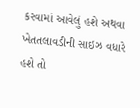કરવામાં આવેલું હશે અથવા ખેતતલાવડીની સાઇઝ વધારે હશે તો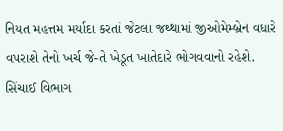નિયત મહત્તમ મર્યાદા કરતાં જેટલા જથ્થામાં જીઓમેમ્બ્રેન વધારે વપરાશે તેનો ખર્ચ જે-તે ખેડૂત ખાતેદારે ભોગવવાનો રહેશે. સિંચાઈ વિભાગ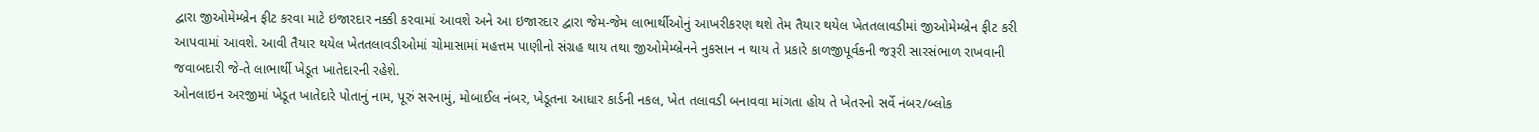દ્વારા જીઓમેમ્બ્રેન ફીટ કરવા માટે ઇજારદાર નક્કી કરવામાં આવશે અને આ ઇજારદાર દ્વારા જેમ-જેમ લાભાર્થીઓનું આખરીકરણ થશે તેમ તૈયાર થયેલ ખેતતલાવડીમાં જીઓમેમ્બ્રેન ફીટ કરી આપવામાં આવશે. આવી તૈયાર થયેલ ખેતતલાવડીઓમાં ચોમાસામાં મહત્તમ પાણીનો સંગ્રહ થાય તથા જીઓમેમ્બ્રેનને નુકસાન ન થાય તે પ્રકારે કાળજીપૂર્વકની જરૂરી સારસંભાળ રાખવાની જવાબદારી જે-તે લાભાર્થી ખેડૂત ખાતેદારની રહેશે.
ઓનલાઇન અરજીમાં ખેડૂત ખાતેદારે પોતાનું નામ, પૂરું સરનામું, મોબાઈલ નંબર, ખેડૂતના આધાર કાર્ડની નકલ, ખેત તલાવડી બનાવવા માંગતા હોય તે ખેતરનો સર્વે નંબર/બ્લોક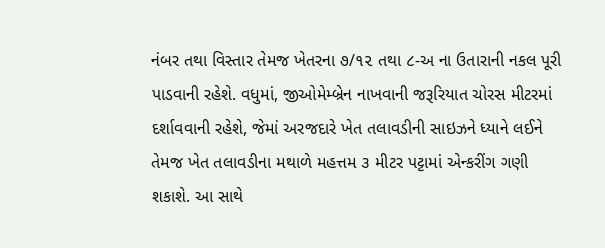નંબર તથા વિસ્તાર તેમજ ખેતરના ૭/૧૨ તથા ૮-અ ના ઉતારાની નકલ પૂરી પાડવાની રહેશે. વધુમાં, જીઓમેમ્બ્રેન નાખવાની જરૂરિયાત ચોરસ મીટરમાં દર્શાવવાની રહેશે, જેમાં અરજદારે ખેત તલાવડીની સાઇઝને ધ્યાને લઈને તેમજ ખેત તલાવડીના મથાળે મહત્તમ ૩ મીટર પટ્ટામાં એન્કરીંગ ગણી શકાશે. આ સાથે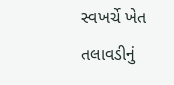સ્વખર્ચે ખેત તલાવડીનું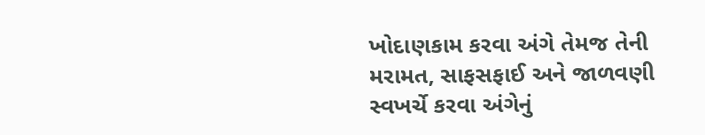ખોદાણકામ કરવા અંગે તેમજ તેની મરામત, સાફસફાઈ અને જાળવણી સ્વખર્ચે કરવા અંગેનું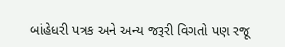બાંહેધરી પત્રક અને અન્ય જરૂરી વિગતો પણ રજૂ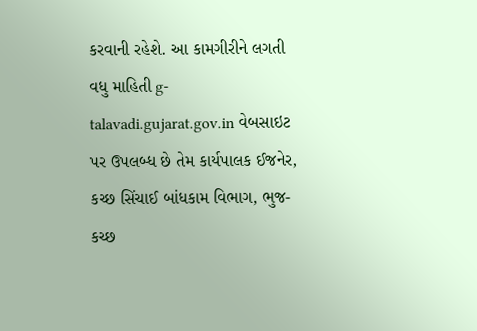કરવાની રહેશે. આ કામગીરીને લગતી વધુ માહિતી g-talavadi.gujarat.gov.in વેબસાઇટ પર ઉપલબ્ધ છે તેમ કાર્યપાલક ઈજનેર, કચ્છ સિંચાઈ બાંધકામ વિભાગ, ભુજ-કચ્છ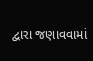દ્વારા જણાવવામાં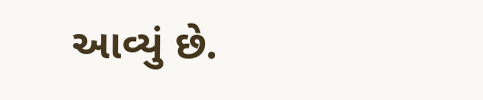આવ્યું છે.